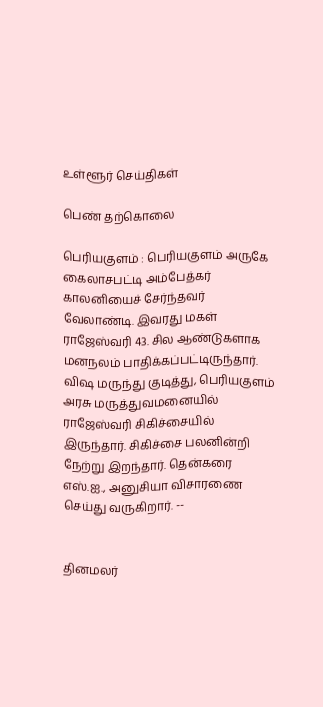உள்ளூர் செய்திகள்

பெண் தற்கொலை

பெரியகுளம் : பெரியகுளம் அருகே கைலாசபட்டி அம்பேத்கர் காலனியைச் சேர்ந்தவர் வேலாண்டி. இவரது மகள் ராஜேஸ்வரி 43. சில ஆண்டுகளாக மனநலம் பாதிக்கப்பட்டிருந்தார். விஷ மருந்து குடித்து, பெரியகுளம் அரசு மருத்துவமனையில் ராஜேஸ்வரி சிகிச்சையில் இருந்தார். சிகிச்சை பலனின்றி நேற்று இறந்தார். தென்கரை எஸ்.ஐ., அனுசியா விசாரணை செய்து வருகிறார். --


தினமலர்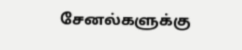சேனல்களுக்கு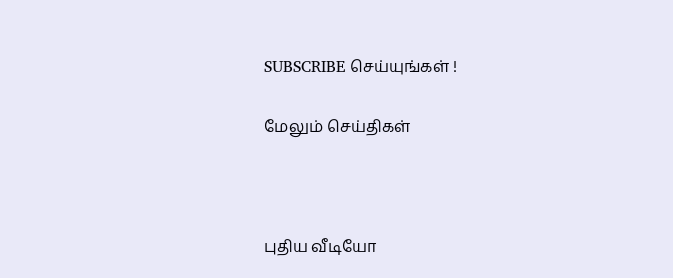SUBSCRIBE செய்யுங்கள் !

மேலும் செய்திகள்



புதிய வீடியோ